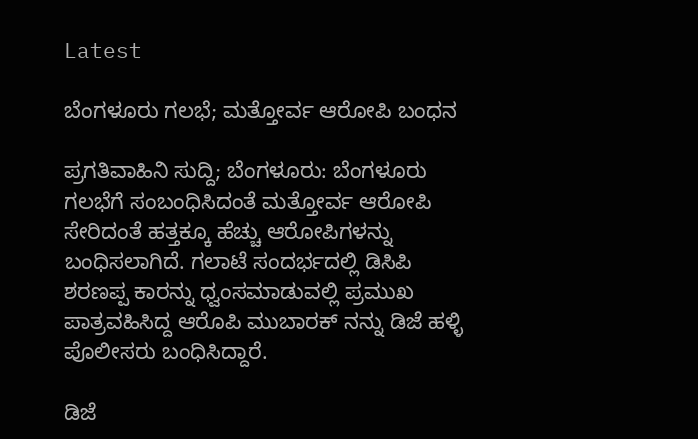Latest

ಬೆಂಗಳೂರು ಗಲಭೆ; ಮತ್ತೋರ್ವ ಆರೋಪಿ ಬಂಧನ

ಪ್ರಗತಿವಾಹಿನಿ ಸುದ್ದಿ; ಬೆಂಗಳೂರು: ಬೆಂಗಳೂರು ಗಲಭೆಗೆ ಸಂಬಂಧಿಸಿದಂತೆ ಮತ್ತೋರ್ವ ಆರೋಪಿ ಸೇರಿದಂತೆ ಹತ್ತಕ್ಕೂ ಹೆಚ್ಚು ಆರೋಪಿಗಳನ್ನು ಬಂಧಿಸಲಾಗಿದೆ. ಗಲಾಟೆ ಸಂದರ್ಭದಲ್ಲಿ ಡಿಸಿಪಿ ಶರಣಪ್ಪ ಕಾರನ್ನು ಧ್ವಂಸಮಾಡುವಲ್ಲಿ ಪ್ರಮುಖ ಪಾತ್ರವಹಿಸಿದ್ದ ಆರೊಪಿ ಮುಬಾರಕ್ ನನ್ನು ಡಿಜೆ ಹಳ್ಳಿ ಪೊಲೀಸರು ಬಂಧಿಸಿದ್ದಾರೆ.

ಡಿಜೆ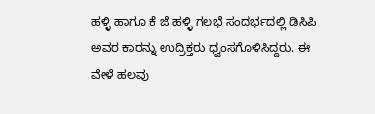ಹಳ್ಳಿ ಹಾಗೂ ಕೆ ಜೆ ಹಳ್ಳಿ ಗಲಭೆ ಸಂದರ್ಭದಲ್ಲಿ ಡಿಸಿಪಿ ಅವರ ಕಾರನ್ನು ಉದ್ರಿಕ್ತರು ಧ್ವಂಸಗೊಳಿಸಿದ್ದರು. ಈ ವೇಳೆ ಹಲವು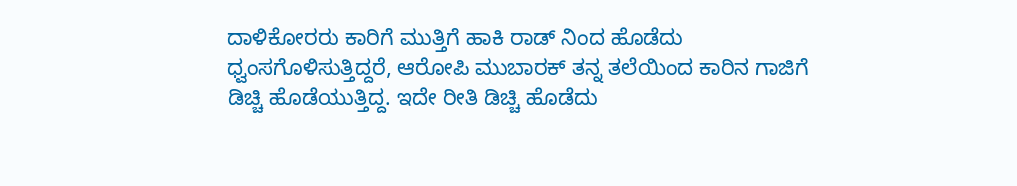ದಾಳಿಕೋರರು ಕಾರಿಗೆ ಮುತ್ತಿಗೆ ಹಾಕಿ ರಾಡ್ ನಿಂದ ಹೊಡೆದು ಧ್ವಂಸಗೊಳಿಸುತ್ತಿದ್ದರೆ, ಆರೋಪಿ ಮುಬಾರಕ್ ತನ್ನ ತಲೆಯಿಂದ ಕಾರಿನ ಗಾಜಿಗೆ ಡಿಚ್ಚಿ ಹೊಡೆಯುತ್ತಿದ್ದ. ಇದೇ ರೀತಿ ಡಿಚ್ಚಿ ಹೊಡೆದು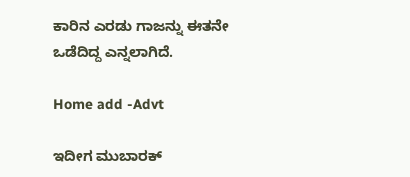ಕಾರಿನ ಎರಡು ಗಾಜನ್ನು ಈತನೇ ಒಡೆದಿದ್ದ ಎನ್ನಲಾಗಿದೆ.

Home add -Advt

ಇದೀಗ ಮುಬಾರಕ್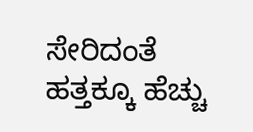ಸೇರಿದಂತೆ ಹತ್ತಕ್ಕೂ ಹೆಚ್ಚು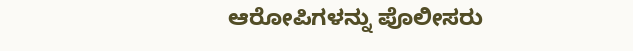ಆರೋಪಿಗಳನ್ನು ಪೊಲೀಸರು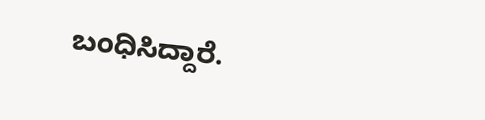ಬಂಧಿಸಿದ್ದಾರೆ.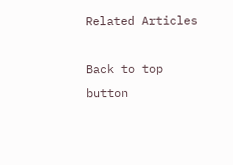Related Articles

Back to top button